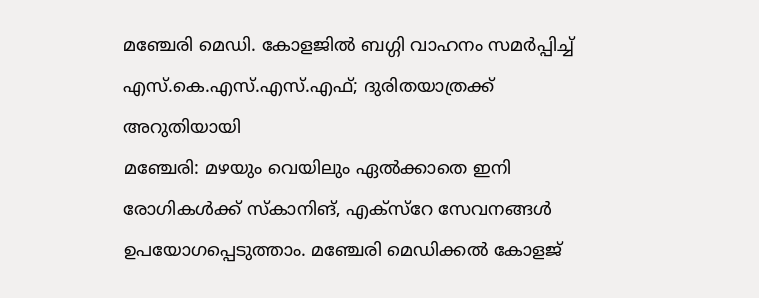മഞ്ചേരി മെഡി. കോളജിൽ ബഗ്ഗി വാഹനം സമർപ്പിച്ച് എസ്.കെ.എസ്.എസ്.എഫ്; ദുരിതയാത്രക്ക് അറുതിയായി
മഞ്ചേരി: മഴയും വെയിലും ഏൽക്കാതെ ഇനി രോഗികൾക്ക് സ്കാനിങ്, എക്സ്റേ സേവനങ്ങൾ ഉപയോഗപ്പെടുത്താം. മഞ്ചേരി മെഡിക്കൽ കോളജ്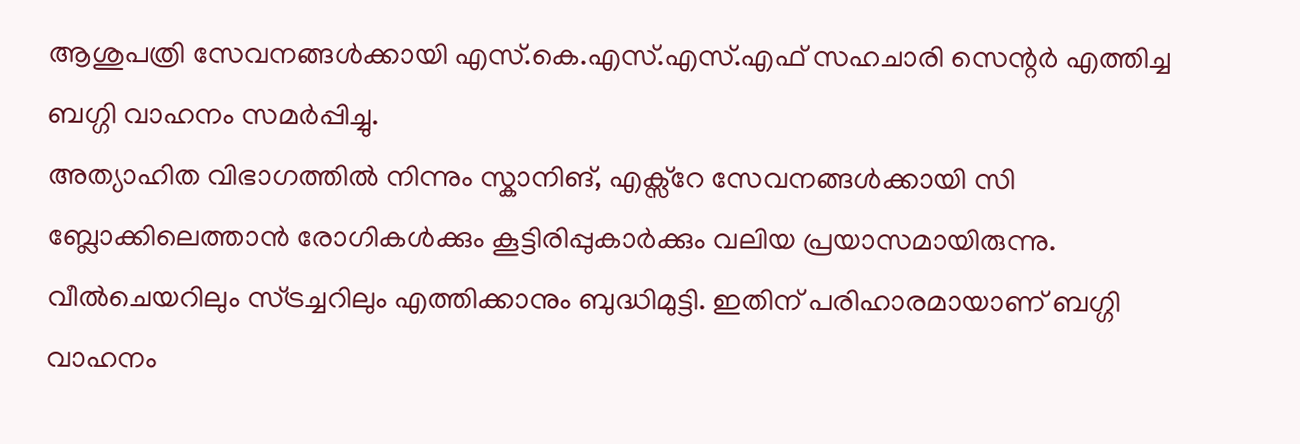ആശുപത്രി സേവനങ്ങൾക്കായി എസ്.കെ.എസ്.എസ്.എഫ് സഹചാരി സെന്റർ എത്തിച്ച ബഗ്ഗി വാഹനം സമർപ്പിച്ചു.
അത്യാഹിത വിഭാഗത്തിൽ നിന്നും സ്കാനിങ്, എക്സ്റേ സേവനങ്ങൾക്കായി സി ബ്ലോക്കിലെത്താൻ രോഗികൾക്കും കൂട്ടിരിപ്പുകാർക്കും വലിയ പ്രയാസമായിരുന്നു. വീൽചെയറിലും സ്ട്രച്ചറിലും എത്തിക്കാനും ബുദ്ധിമുട്ടി. ഇതിന് പരിഹാരമായാണ് ബഗ്ഗി വാഹനം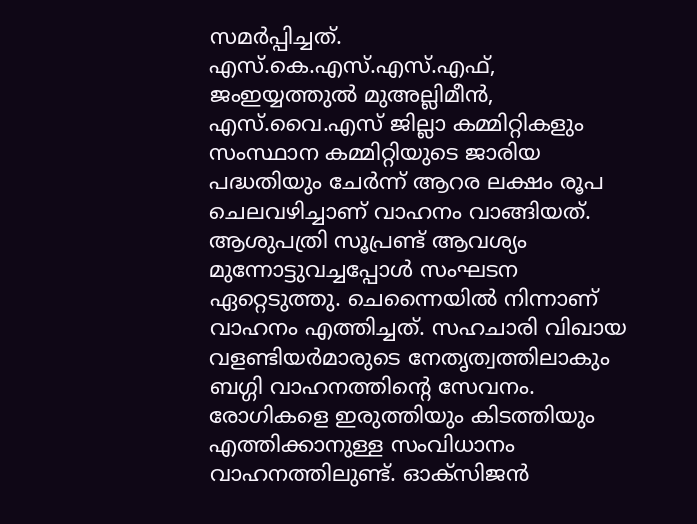സമർപ്പിച്ചത്. എസ്.കെ.എസ്.എസ്.എഫ്, ജംഇയ്യത്തുൽ മുഅല്ലിമീൻ, എസ്.വൈ.എസ് ജില്ലാ കമ്മിറ്റികളും സംസ്ഥാന കമ്മിറ്റിയുടെ ജാരിയ പദ്ധതിയും ചേർന്ന് ആറര ലക്ഷം രൂപ ചെലവഴിച്ചാണ് വാഹനം വാങ്ങിയത്. ആശുപത്രി സൂപ്രണ്ട് ആവശ്യം മുന്നോട്ടുവച്ചപ്പോൾ സംഘടന ഏറ്റെടുത്തു. ചെന്നൈയിൽ നിന്നാണ് വാഹനം എത്തിച്ചത്. സഹചാരി വിഖായ വളണ്ടിയർമാരുടെ നേതൃത്വത്തിലാകും ബഗ്ഗി വാഹനത്തിൻ്റെ സേവനം.
രോഗികളെ ഇരുത്തിയും കിടത്തിയും എത്തിക്കാനുള്ള സംവിധാനം വാഹനത്തിലുണ്ട്. ഓക്സിജൻ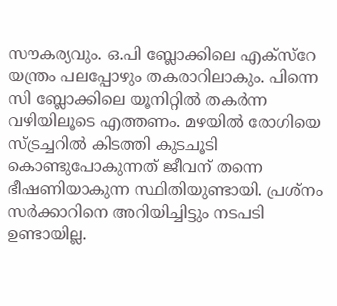സൗകര്യവും. ഒ.പി ബ്ലോക്കിലെ എക്സ്റേ യന്ത്രം പലപ്പോഴും തകരാറിലാകും. പിന്നെ സി ബ്ലോക്കിലെ യൂനിറ്റിൽ തകർന്ന വഴിയിലൂടെ എത്തണം. മഴയിൽ രോഗിയെ സ്ട്രച്ചറിൽ കിടത്തി കുടചൂടി കൊണ്ടുപോകുന്നത് ജീവന് തന്നെ ഭീഷണിയാകുന്ന സ്ഥിതിയുണ്ടായി. പ്രശ്നം സർക്കാറിനെ അറിയിച്ചിട്ടും നടപടി ഉണ്ടായില്ല.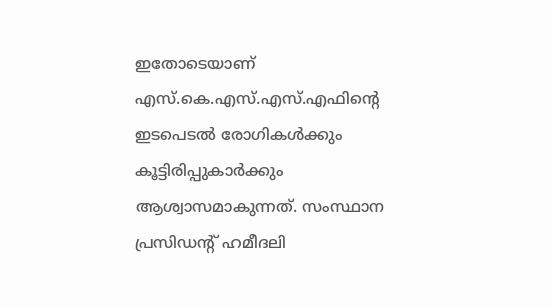ഇതോടെയാണ് എസ്.കെ.എസ്.എസ്.എഫിൻ്റെ ഇടപെടൽ രോഗികൾക്കും കൂട്ടിരിപ്പുകാർക്കും ആശ്വാസമാകുന്നത്. സംസ്ഥാന പ്രസിഡന്റ് ഹമീദലി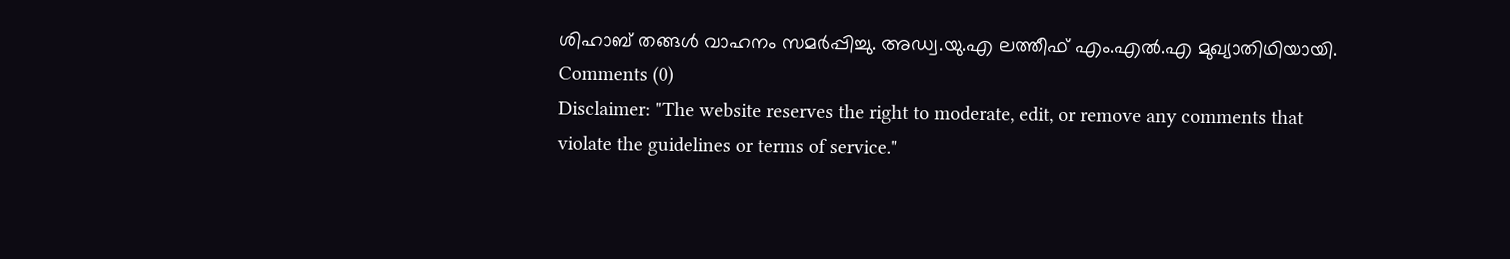ശിഹാബ് തങ്ങൾ വാഹനം സമർപ്പിച്ചു. അഡ്വ.യു.എ ലത്തീഫ് എം.എൽ.എ മുഖ്യാതിഥിയായി.
Comments (0)
Disclaimer: "The website reserves the right to moderate, edit, or remove any comments that violate the guidelines or terms of service."